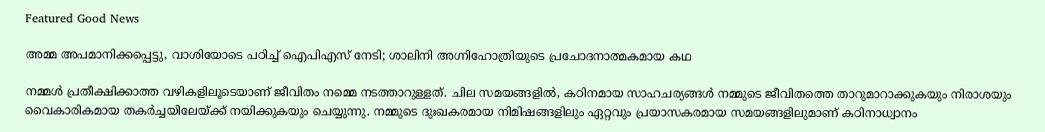Featured Good News

അമ്മ അപമാനിക്കപ്പെട്ടു, വാശിയോടെ പഠിച്ച് ഐപിഎസ് നേടി; ശാലിനി അഗ്നിഹോത്രിയുടെ പ്രചോദനാത്മകമായ കഥ

നമ്മൾ പ്രതീക്ഷിക്കാത്ത വഴികളിലൂടെയാണ് ജീവിതം നമ്മെ നടത്താറുള്ളത്. ചില സമയങ്ങളിൽ, കഠിനമായ സാഹചര്യങ്ങൾ നമ്മുടെ ജീവിതത്തെ താറുമാറാക്കുകയും നിരാശയും വൈകാരികമായ തകര്‍ച്ചയിലേയ്ക്ക് നയിക്കുകയും ചെയ്യുന്നു. നമ്മുടെ ദുഃഖകരമായ നിമിഷങ്ങളിലും ഏറ്റവും പ്രയാസകരമായ സമയങ്ങളിലുമാണ് കഠിനാധ്വാനം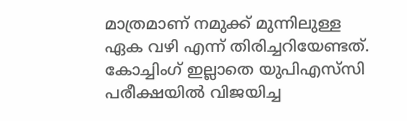മാത്രമാണ് നമുക്ക് മുന്നിലുള്ള ഏക വഴി എന്ന് തിരിച്ചറിയേണ്ടത്. കോച്ചിംഗ് ഇല്ലാതെ യുപിഎസ്‌സി പരീക്ഷയിൽ വിജയിച്ച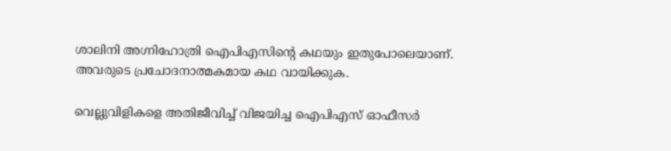ശാലിനി അഗ്നിഹോത്രി ഐപിഎസിന്റെ കഥയും ഇതുപോലെയാണ്. അവരുടെ പ്രചോദനാത്മകമായ കഥ വായിക്കുക.

വെല്ലുവിളികളെ അതിജീവിച്ച് വിജയിച്ച ഐപിഎസ് ഓഫീസർ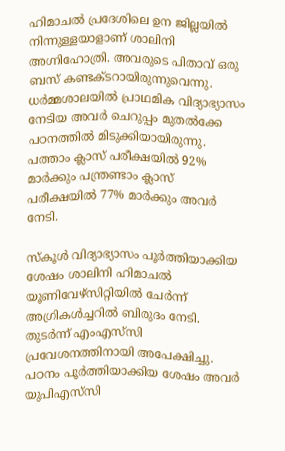ഹിമാചൽ പ്രദേശിലെ ഉന ജില്ലയിൽ നിന്നുള്ളയാളാണ് ശാലിനി അഗ്നിഹോത്രി. അവരുടെ പിതാവ് ഒരു ബസ് കണ്ടക്ടറായിരുന്നുവെന്നു. ധർമ്മശാലയിൽ പ്രാഥമിക വിദ്യാഭ്യാസം നേടിയ അവർ ചെറുപ്പം മുതൽക്കേ പഠനത്തിൽ മിടുക്കിയായിരുന്നു. പത്താം ക്ലാസ് പരീക്ഷയിൽ 92% മാർക്കും പന്ത്രണ്ടാം ക്ലാസ് പരീക്ഷയിൽ 77% മാർക്കും അവർ നേടി.

സ്കൂൾ വിദ്യാഭ്യാസം പൂർത്തിയാക്കിയ ശേഷം ശാലിനി ഹിമാചൽ യൂണിവേഴ്സിറ്റിയിൽ ചേർന്ന് അഗ്രികൾച്ചറില്‍ ബിരുദം നേടി. തുടർന്ന് എംഎസ്‌സി പ്രവേശനത്തിനായി അപേക്ഷിച്ചു. പഠനം പൂർത്തിയാക്കിയ ശേഷം അവർ യുപിഎസ്‌സി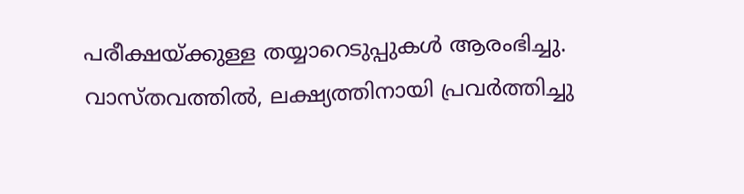പരീക്ഷയ്ക്കുള്ള തയ്യാറെടുപ്പുകൾ ആരംഭിച്ചു. വാസ്തവത്തിൽ, ലക്ഷ്യത്തിനായി പ്രവർത്തിച്ചു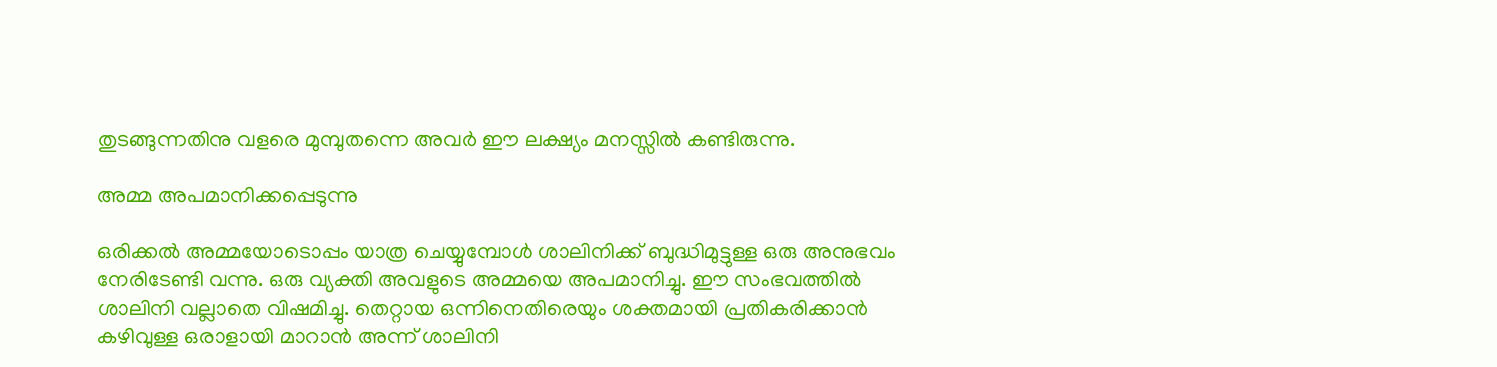തുടങ്ങുന്നതിനു വളരെ മുമ്പുതന്നെ അവർ ഈ ലക്ഷ്യം മനസ്സിൽ കണ്ടിരുന്നു.

അമ്മ അപമാനിക്കപ്പെടുന്നു

ഒരിക്കൽ അമ്മയോടൊപ്പം യാത്ര ചെയ്യുമ്പോൾ ശാലിനിക്ക് ബുദ്ധിമുട്ടുള്ള ഒരു അനുഭവം നേരിടേണ്ടി വന്നു. ഒരു വ്യക്തി അവളുടെ അമ്മയെ അപമാനിച്ചു. ഈ സംഭവത്തിൽ ശാലിനി വല്ലാതെ വിഷമിച്ചു. തെറ്റായ ഒന്നിനെതിരെയും ശക്തമായി പ്രതികരിക്കാൻ കഴിവുള്ള ഒരാളായി മാറാൻ അന്ന് ശാലിനി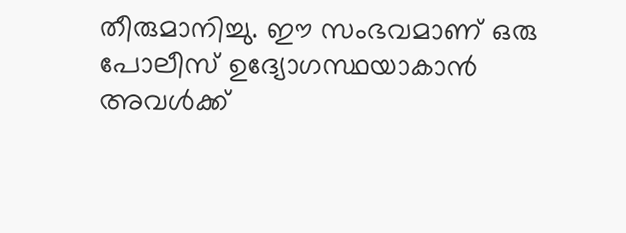തീരുമാനിച്ചു. ഈ സംഭവമാണ് ഒരു പോലീസ് ഉദ്യോഗസ്ഥയാകാൻ അവൾക്ക്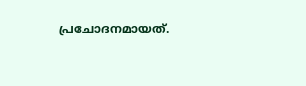പ്രചോദനമായത്.